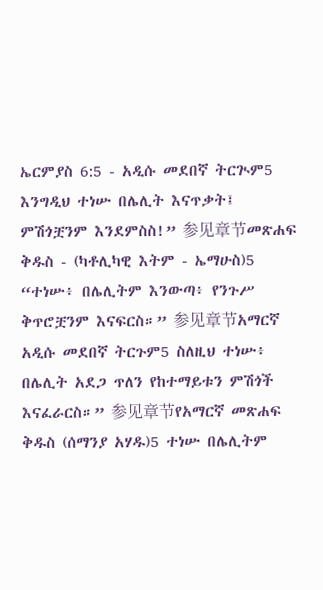ኤርምያስ 6:5 - አዲሱ መደበኛ ትርጒም5 እንግዲህ ተነሡ በሌሊት እናጥቃት፤ ምሽጎቿንም እንደምስስ!” 参见章节መጽሐፍ ቅዱስ - (ካቶሊካዊ እትም - ኤማሁስ)5 “ተነሡ፥ በሌሊትም እንውጣ፥ የንጉሥ ቅጥሮቿንም እናፍርስ።” 参见章节አማርኛ አዲሱ መደበኛ ትርጉም5 ስለዚህ ተነሡ፥ በሌሊት አደጋ ጥለን የከተማይቱን ምሽጎች እናፈራርስ።” 参见章节የአማርኛ መጽሐፍ ቅዱስ (ሰማንያ አሃዱ)5 ተነሡ በሌሊትም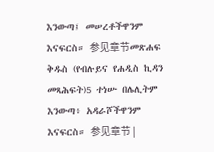እንውጣ፤ መሠረቶችዋንም እናፍርስ። 参见章节መጽሐፍ ቅዱስ (የብሉይና የሐዲስ ኪዳን መጻሕፍት)5 ተነሡ በሌሊትም እንውጣ፥ አዳራሾችዋንም እናፍርስ። 参见章节 |